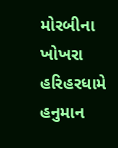મોરબીના ખોખરા હરિહરધામે હનુમાન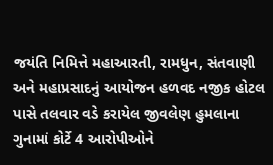જયંતિ નિમિત્તે મહાઆરતી, રામધુન, સંતવાણી અને મહાપ્રસાદનું આયોજન હળવદ નજીક હોટલ પાસે તલવાર વડે કરાયેલ જીવલેણ હુમલાના ગુનામાં કોર્ટે 4 આરોપીઓને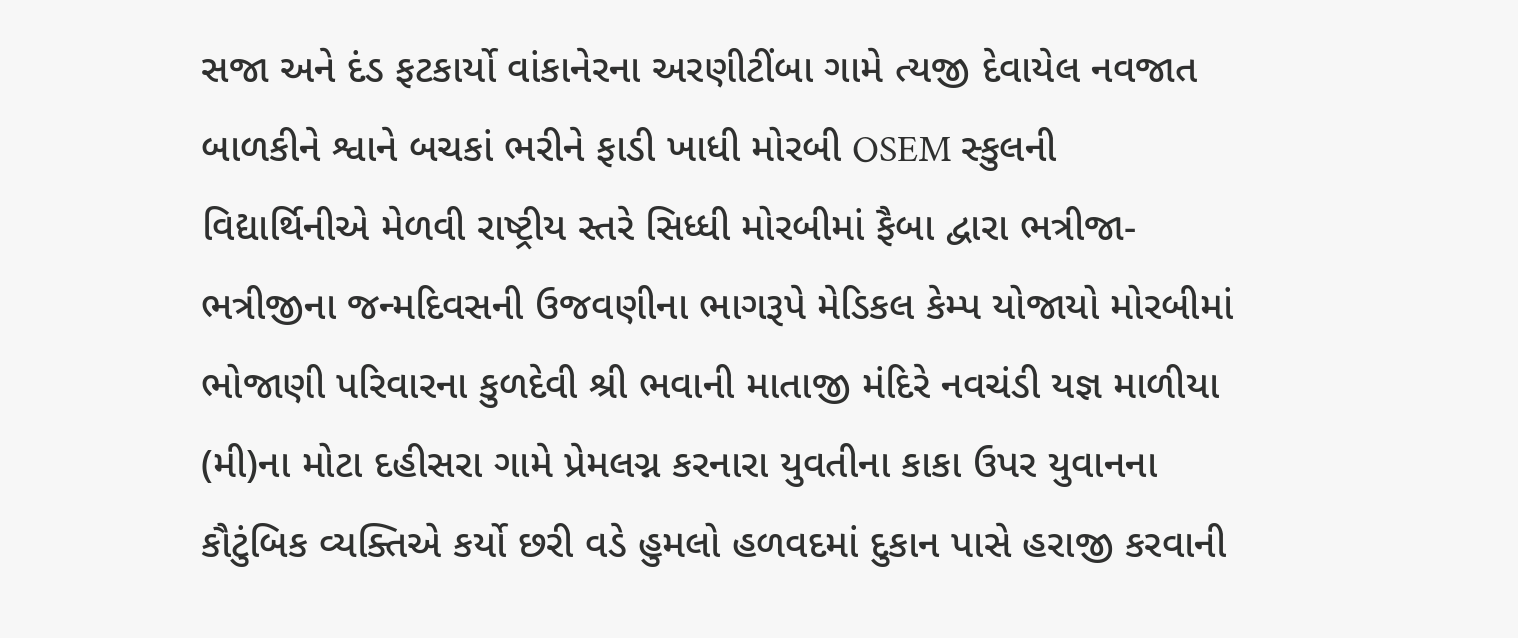સજા અને દંડ ફટકાર્યો વાંકાનેરના અરણીટીંબા ગામે ત્યજી દેવાયેલ નવજાત બાળકીને શ્વાને બચકાં ભરીને ફાડી ખાધી મોરબી OSEM સ્કુલની વિદ્યાર્થિનીએ મેળવી રાષ્ટ્રીય સ્તરે સિધ્ધી મોરબીમાં ફૈબા દ્વારા ભત્રીજા-ભત્રીજીના જન્મદિવસની ઉજવણીના ભાગરૂપે મેડિકલ કેમ્પ યોજાયો મોરબીમાં ભોજાણી પરિવારના કુળદેવી શ્રી ભવાની માતાજી મંદિરે નવચંડી યજ્ઞ માળીયા (મી)ના મોટા દહીસરા ગામે પ્રેમલગ્ન કરનારા યુવતીના કાકા ઉપર યુવાનના કૌટુંબિક વ્યક્તિએ કર્યો છરી વડે હુમલો હળવદમાં દુકાન પાસે હરાજી કરવાની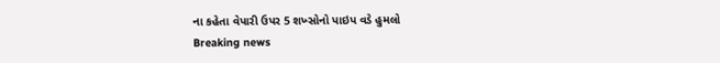ના કહેતા વેપારી ઉપર 5 શખ્સોનો પાઇપ વડે હુમલો
Breaking news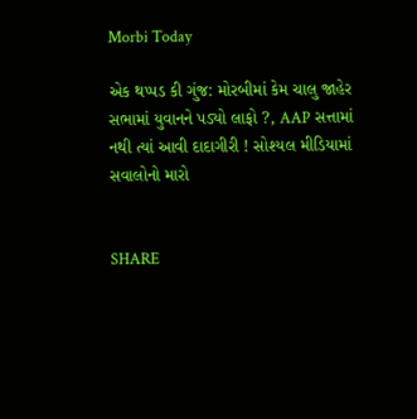Morbi Today

એક થપ્પડ કી ગુંજ: મોરબીમાં કેમ ચાલુ જાહેર સભામાં યુવાનને પડ્યો લાફો ?, AAP સત્તામાં નથી ત્યાં આવી દાદાગીરી ! સોશ્યલ મીડિયામાં સવાલોનો મારો


SHARE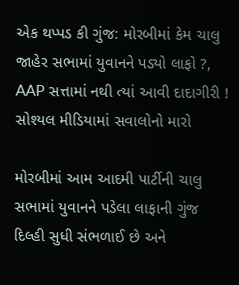એક થપ્પડ કી ગુંજ: મોરબીમાં કેમ ચાલુ જાહેર સભામાં યુવાનને પડ્યો લાફો ?, AAP સત્તામાં નથી ત્યાં આવી દાદાગીરી ! સોશ્યલ મીડિયામાં સવાલોનો મારો

મોરબીમાં આમ આદમી પાર્ટીની ચાલુ સભામાં યુવાનને પડેલા લાફાની ગુંજ દિલ્હી સુધી સંભળાઈ છે અને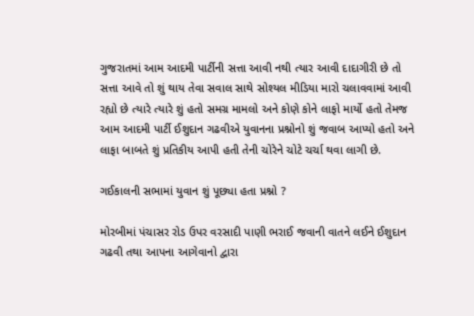ગુજરાતમાં આમ આદમી પાર્ટીની સત્તા આવી નથી ત્યાર આવી દાદાગીરી છે તો સત્તા આવે તો શું થાય તેવા સવાલ સાથે સોશ્યલ મીડિયા મારો ચલાવવામાં આવી રહ્યો છે ત્યારે ત્યારે શું હતો સમગ્ર મામલો અને કોણે કોને લાફો માર્યો હતો તેમજ આમ આદમી પાર્ટી ઈશુદાન ગઢવીએ યુવાનના પ્રશ્નોનો શું જવાબ આપ્યો હતો અને લાફા બાબતે શું પ્રતિકીય આપી હતી તેની ચોરેને ચોટે ચર્ચા થવા લાગી છે.

ગઈકાલની સભામાં યુવાન શું પૂછ્યા હતા પ્રશ્નો ?

મોરબીમાં પંચાસર રોડ ઉપર વરસાદી પાણી ભરાઈ જવાની વાતને લઈને ઈશુદાન ગઢવી તથા આપના આગેવાનો દ્વારા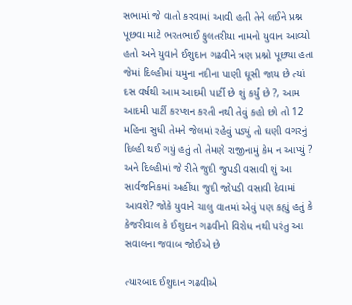સભામાં જે વાતો કરવામાં આવી હતી તેને લઈને પ્રશ્ન પૂછવા માટે ભરતભાઈ ફુલતરીયા નામનો યુવાન આવ્યો હતો અને યુવાને ઈશુદાન ગઢવીને ત્રણ પ્રશ્નો પૂછ્યા હતા જેમાં દિલ્હીમાં યમુના નદીના પાણી ઘૂસી જાય છે ત્યાં દસ વર્ષથી આમ આદમી પાર્ટી છે શું કર્યું છે ?, આમ આદમી પાર્ટી કરપ્શન કરતી નથી તેવું કહો છો તો 12 મહિના સુધી તેમને જેલમાં રહેવું પડ્યું તો ઘણી વગરનું દિલ્હી થઈ ગયું હતું તો તેમણે રાજીનામું કેમ ન આપ્યું ? અને દિલ્હીમાં જે રીતે જુદી જુપડી વસાવી શું આ સાર્વજનિકમાં અહીંયા જુદી જોપડી વસાવી દેવામાં આવશે? જોકે યુવાને ચાલુ વાતમાં એવું પણ કહ્યું હતું કે કેજરીવાલ કે ઈશુદાન ગઢવીનો વિરોધ નથી પરંતુ આ સવાલના જવાબ જોઈએ છે

ત્યારબાદ ઈશુદાન ગઢવીએ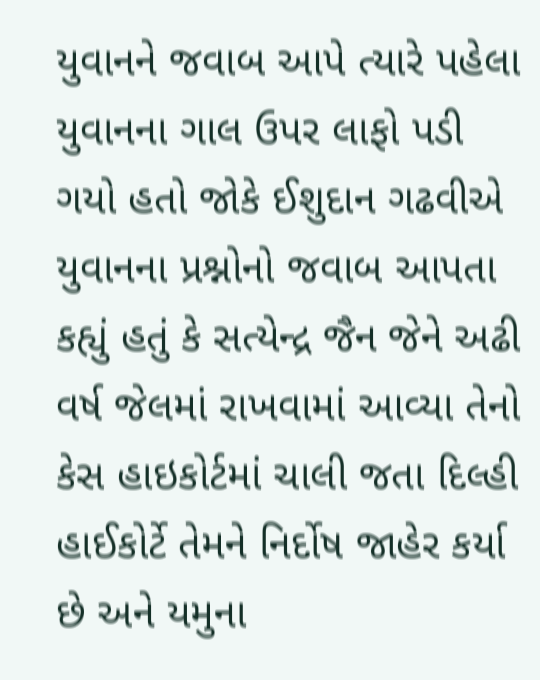યુવાનને જવાબ આપે ત્યારે પહેલા યુવાનના ગાલ ઉપર લાફો પડી ગયો હતો જોકે ઈશુદાન ગઢવીએ યુવાનના પ્રશ્નોનો જવાબ આપતા કહ્યું હતું કે સત્યેન્દ્ર જૈન જેને અઢી વર્ષ જેલમાં રાખવામાં આવ્યા તેનો કેસ હાઇકોર્ટમાં ચાલી જતા દિલ્હી હાઈકોર્ટે તેમને નિર્દોષ જાહેર કર્યા છે અને યમુના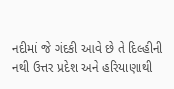નદીમાં જે ગંદકી આવે છે તે દિલ્હીની નથી ઉત્તર પ્રદેશ અને હરિયાણાથી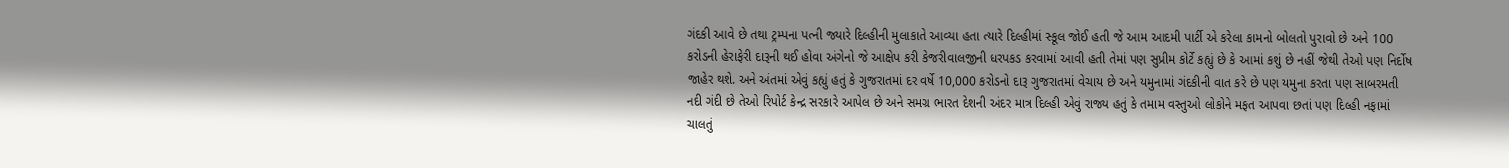ગંદકી આવે છે તથા ટ્રમ્પના પત્ની જ્યારે દિલ્હીની મુલાકાતે આવ્યા હતા ત્યારે દિલ્હીમાં સ્કૂલ જોઈ હતી જે આમ આદમી પાર્ટી એ કરેલા કામનો બોલતો પુરાવો છે અને 100 કરોડની હેરાફેરી દારૂની થઈ હોવા અંગેનો જે આક્ષેપ કરી કેજરીવાલજીની ધરપકડ કરવામાં આવી હતી તેમાં પણ સુપ્રીમ કોર્ટે કહ્યું છે કે આમાં કશું છે નહીં જેથી તેઓ પણ નિર્દોષ જાહેર થશે. અને અંતમાં એવું કહ્યું હતું કે ગુજરાતમાં દર વર્ષે 10,000 કરોડનો દારૂ ગુજરાતમાં વેચાય છે અને યમુનામાં ગંદકીની વાત કરે છે પણ યમુના કરતા પણ સાબરમતી નદી ગંદી છે તેઓ રિપોર્ટ કેન્દ્ર સરકારે આપેલ છે અને સમગ્ર ભારત દેશની અંદર માત્ર દિલ્હી એવું રાજ્ય હતું કે તમામ વસ્તુઓ લોકોને મફત આપવા છતાં પણ દિલ્હી નફામાં ચાલતું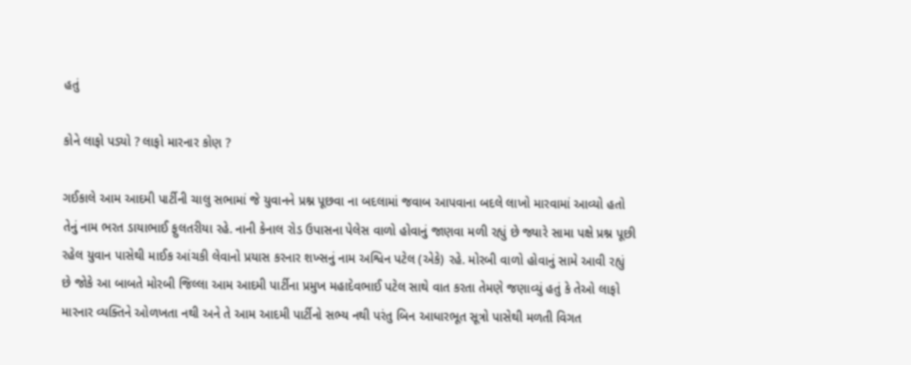હતું

કોને લાફો પડ્યો ? લાફો મારનાર કોણ ?

ગઈકાલે આમ આદમી પાર્ટીની ચાલુ સભામાં જે યુવાનને પ્રશ્ન પૂછવા ના બદલામાં જવાબ આપવાના બદલે લાખો મારવામાં આવ્યો હતો તેનું નામ ભરત ડાયાભાઈ ફુલતરીયા રહે. નાની કેનાલ રોડ ઉપાસના પેલેસ વાળો હોવાનું જાણવા મળી રહ્યું છે જ્યારે સામા પક્ષે પ્રશ્ન પૂછી રહેલ યુવાન પાસેથી માઈક આંચકી લેવાનો પ્રયાસ કરનાર શખ્સનું નામ અશ્વિન પટેલ (એકે) રહે. મોરબી વાળો હોવાનું સામે આવી રહ્યું છે જોકે આ બાબતે મોરબી જિલ્લા આમ આદમી પાર્ટીના પ્રમુખ મહાદેવભાઈ પટેલ સાથે વાત કરતા તેમણે જણાવ્યું હતું કે તેઓ લાફો મારનાર વ્યક્તિને ઓળખતા નથી અને તે આમ આદમી પાર્ટીનો સભ્ય નથી પરંતુ બિન આધારભૂત સૂત્રો પાસેથી મળતી વિગત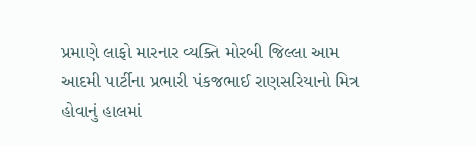પ્રમાણે લાફો મારનાર વ્યક્તિ મોરબી જિલ્લા આમ આદમી પાર્ટીના પ્રભારી પંકજભાઈ રાણસરિયાનો મિત્ર હોવાનું હાલમાં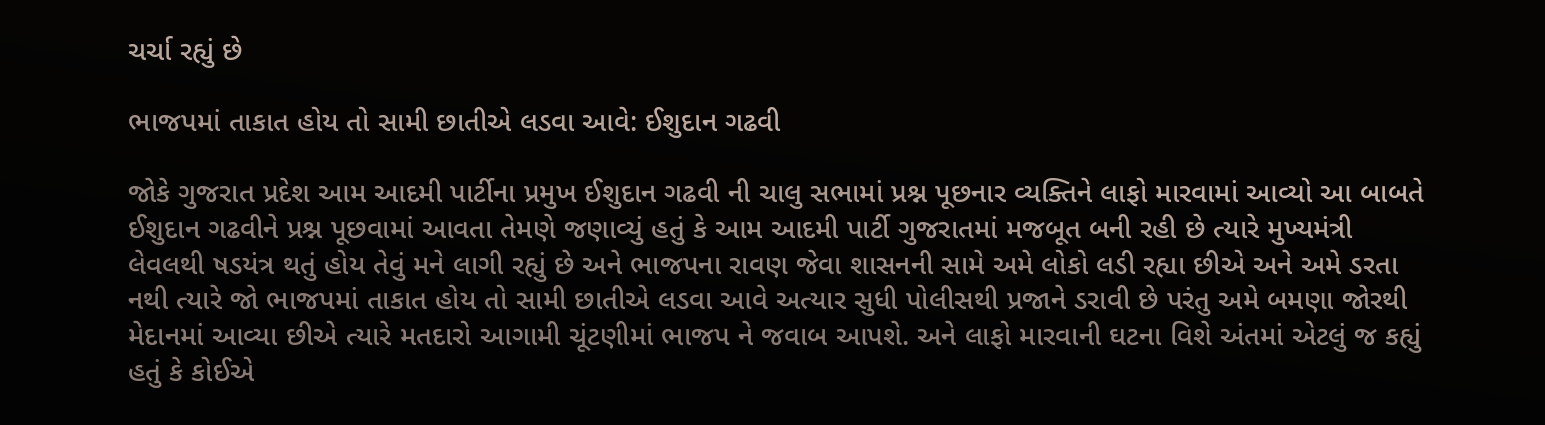ચર્ચા રહ્યું છે

ભાજપમાં તાકાત હોય તો સામી છાતીએ લડવા આવે: ઈશુદાન ગઢવી

જોકે ગુજરાત પ્રદેશ આમ આદમી પાર્ટીના પ્રમુખ ઈશુદાન ગઢવી ની ચાલુ સભામાં પ્રશ્ન પૂછનાર વ્યક્તિને લાફો મારવામાં આવ્યો આ બાબતે ઈશુદાન ગઢવીને પ્રશ્ન પૂછવામાં આવતા તેમણે જણાવ્યું હતું કે આમ આદમી પાર્ટી ગુજરાતમાં મજબૂત બની રહી છે ત્યારે મુખ્યમંત્રી લેવલથી ષડયંત્ર થતું હોય તેવું મને લાગી રહ્યું છે અને ભાજપના રાવણ જેવા શાસનની સામે અમે લોકો લડી રહ્યા છીએ અને અમે ડરતા નથી ત્યારે જો ભાજપમાં તાકાત હોય તો સામી છાતીએ લડવા આવે અત્યાર સુધી પોલીસથી પ્રજાને ડરાવી છે પરંતુ અમે બમણા જોરથી મેદાનમાં આવ્યા છીએ ત્યારે મતદારો આગામી ચૂંટણીમાં ભાજપ ને જવાબ આપશે. અને લાફો મારવાની ઘટના વિશે અંતમાં એટલું જ કહ્યું હતું કે કોઈએ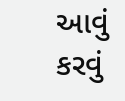આવું કરવું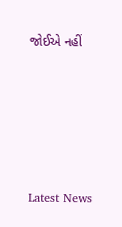જોઈએ નહીં






Latest News